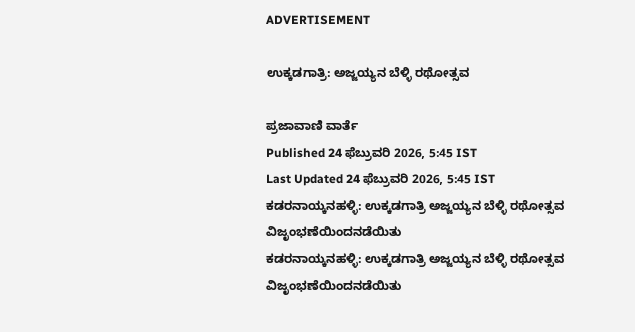ADVERTISEMENT

ಉಕ್ಕಡಗಾತ್ರಿ: ಅಜ್ಜಯ್ಯನ ಬೆಳ್ಳಿ ರಥೋತ್ಸವ

ಪ್ರಜಾವಾಣಿ ವಾರ್ತೆ
Published 24 ಫೆಬ್ರುವರಿ 2026, 5:45 IST
Last Updated 24 ಫೆಬ್ರುವರಿ 2026, 5:45 IST
ಕಡರನಾಯ್ಕನಹಳ್ಳಿ: ಉಕ್ಕಡಗಾತ್ರಿ ಅಜ್ಜಯ್ಯನ ಬೆಳ್ಳಿ ರಥೋತ್ಸವ ವಿಜೃಂಭಣೆಯಿಂದನಡೆಯಿತು
ಕಡರನಾಯ್ಕನಹಳ್ಳಿ: ಉಕ್ಕಡಗಾತ್ರಿ ಅಜ್ಜಯ್ಯನ ಬೆಳ್ಳಿ ರಥೋತ್ಸವ ವಿಜೃಂಭಣೆಯಿಂದನಡೆಯಿತು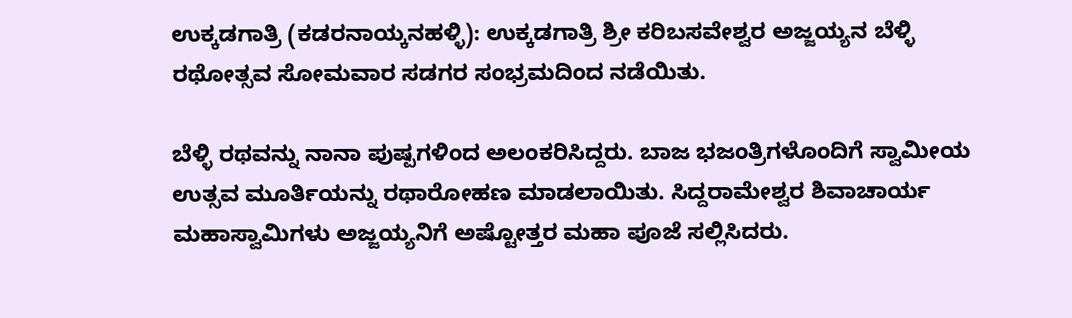ಉಕ್ಕಡಗಾತ್ರಿ (ಕಡರನಾಯ್ಕನಹಳ್ಳಿ): ಉಕ್ಕಡಗಾತ್ರಿ ಶ್ರೀ ಕರಿಬಸವೇಶ್ವರ ಅಜ್ಜಯ್ಯನ ಬೆಳ್ಳಿ ರಥೋತ್ಸವ ಸೋಮವಾರ ಸಡಗರ ಸಂಭ್ರಮದಿಂದ ನಡೆಯಿತು.

ಬೆಳ್ಳಿ ರಥವನ್ನು ನಾನಾ ಪುಷ್ಪಗಳಿಂದ ಅಲಂಕರಿಸಿದ್ದರು. ಬಾಜ ಭಜಂತ್ರಿಗಳೊಂದಿಗೆ ಸ್ವಾಮೀಯ ಉತ್ಸವ ಮೂರ್ತಿಯನ್ನು ರಥಾರೋಹಣ ಮಾಡಲಾಯಿತು. ಸಿದ್ದರಾಮೇಶ್ವರ ಶಿವಾಚಾರ್ಯ ಮಹಾಸ್ವಾಮಿಗಳು ಅಜ್ಜಯ್ಯನಿಗೆ ಅಷ್ಟೋತ್ತರ ಮಹಾ ಪೂಜೆ ಸಲ್ಲಿಸಿದರು.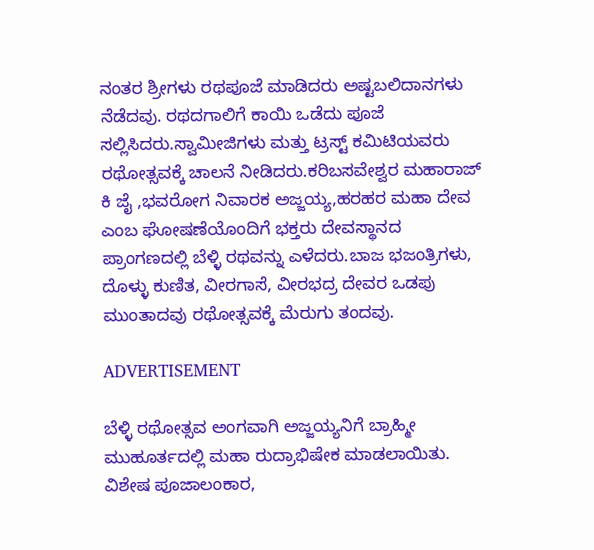ನಂತರ ಶ್ರೀಗಳು ರಥಪೂಜೆ ಮಾಡಿದರು ಅಷ್ಟಬಲಿದಾನಗಳು ನೆಡೆದವು. ರಥದಗಾಲಿಗೆ ಕಾಯಿ ಒಡೆದು ಪೂಜೆ ಸಲ್ಲಿಸಿದರು.ಸ್ವಾಮೀಜಿಗಳು ಮತ್ತು ಟ್ರಸ್ಟ್ ಕಮಿಟಿಯವರು ರಥೋತ್ಸವಕ್ಕೆ ಚಾಲನೆ ನೀಡಿದರು.ಕರಿಬಸವೇಶ್ವರ ಮಹಾರಾಜ್ ಕಿ ಜೈ ,ಭವರೋಗ ನಿವಾರಕ ಅಜ್ಜಯ್ಯ,ಹರಹರ ಮಹಾ ದೇವ ಎಂಬ ಘೋಷಣೆಯೊಂದಿಗೆ ಭಕ್ತರು ದೇವಸ್ಥಾನದ ಪ್ರಾಂಗಣದಲ್ಲಿ ಬೆಳ್ಳಿ ರಥವನ್ನು ಎಳೆದರು.ಬಾಜ ಭಜಂತ್ರಿಗಳು, ದೊಳ್ಳು ಕುಣಿತ, ವೀರಗಾಸೆ, ವೀರಭದ್ರ ದೇವರ ಒಡಪು ಮುಂತಾದವು ರಥೋತ್ಸವಕ್ಕೆ ಮೆರುಗು ತಂದವು.

ADVERTISEMENT

ಬೆಳ್ಳಿ ರಥೋತ್ಸವ ಅಂಗವಾಗಿ ಅಜ್ಜಯ್ಯನಿಗೆ ಬ್ರಾಹ್ಮೀ ಮುಹೂರ್ತದಲ್ಲಿ ಮಹಾ ರುದ್ರಾಭಿಷೇಕ ಮಾಡಲಾಯಿತು. ವಿಶೇಷ ಪೂಜಾಲಂಕಾರ,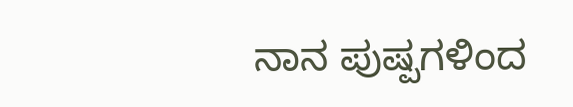ನಾನ ಪುಷ್ಪಗಳಿಂದ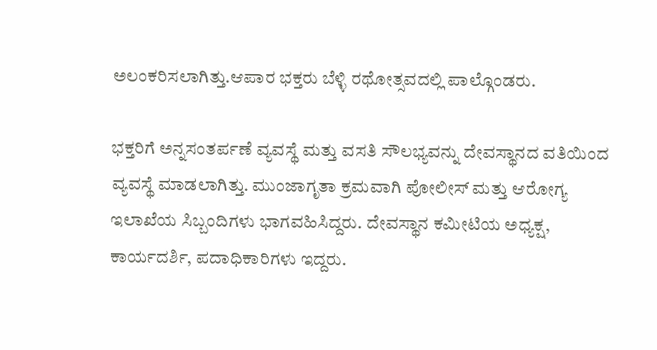ಅಲಂಕರಿಸಲಾಗಿತ್ತು.ಆಪಾರ ಭಕ್ತರು ಬೆಳ್ಳಿ ರಥೋತ್ಸವದಲ್ಲಿ ಪಾಲ್ಗೊಂಡರು.

ಭಕ್ತರಿಗೆ ಅನ್ನಸಂತರ್ಪಣೆ ವ್ಯವಸ್ಥೆ ಮತ್ತು ವಸತಿ ಸೌಲಭ್ಯವನ್ನು ದೇವಸ್ಥಾನದ ವತಿಯಿಂದ ವ್ಯವಸ್ಥೆ ಮಾಡಲಾಗಿತ್ತು. ಮುಂಜಾಗೃತಾ ಕ್ರಮವಾಗಿ ಪೋಲೀಸ್ ಮತ್ತು ಆರೋಗ್ಯ ಇಲಾಖೆಯ ಸಿಬ್ಬಂದಿಗಳು ಭಾಗವಹಿಸಿದ್ದರು. ದೇವಸ್ಥಾನ ಕಮೀಟಿಯ ಅಧ್ಯಕ್ಷ, ಕಾರ್ಯದರ್ಶಿ, ಪದಾಧಿಕಾರಿಗಳು ಇದ್ದರು.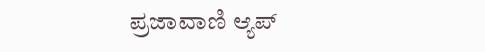ಪ್ರಜಾವಾಣಿ ಆ್ಯಪ್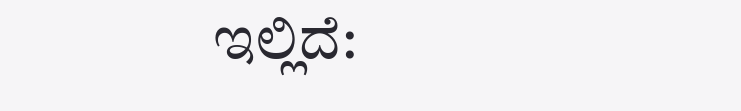ಇಲ್ಲಿದೆ: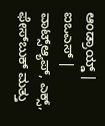ಆಂಡ್ರಾಯ್ಡ್ | ಐಒಎಸ್ | ವಾಟ್ಸ್ಆ್ಯಪ್, ಎಕ್ಸ್, ಫೇಸ್‌ಬುಕ್ ಮತ್ತು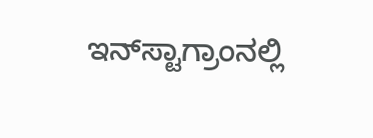ಇನ್‌ಸ್ಟಾಗ್ರಾಂನಲ್ಲಿ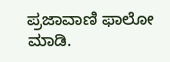ಪ್ರಜಾವಾಣಿ ಫಾಲೋ ಮಾಡಿ.